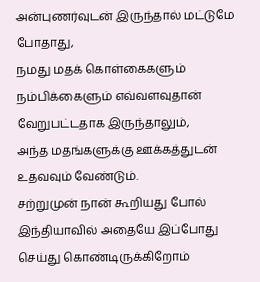அன்புணர்வுடன் இருந்தால் மட்டுமே போதாது,
நமது மதக் கொள்கைகளும் நம்பிக்கைளும் எவ்வளவுதான் வேறுபட்டதாக இருந்தாலும்,
அந்த மதங்களுக்கு ஊக்கத்துடன் உதவவும் வேண்டும்.
சற்றுமுன் நான் கூறியது போல்
இந்தியாவில் அதையே இப்போது செய்து கொண்டிருக்கிறோம்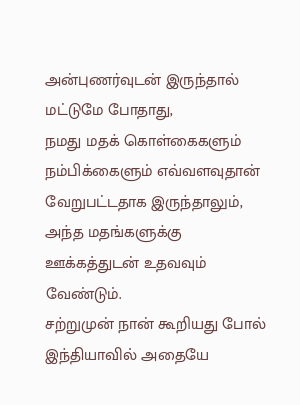அன்புணர்வுடன் இருந்தால் மட்டுமே போதாது,
நமது மதக் கொள்கைகளும் நம்பிக்கைளும் எவ்வளவுதான் வேறுபட்டதாக இருந்தாலும்,
அந்த மதங்களுக்கு ஊக்கத்துடன் உதவவும் வேண்டும்.
சற்றுமுன் நான் கூறியது போல்
இந்தியாவில் அதையே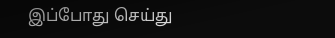இப்போது செய்து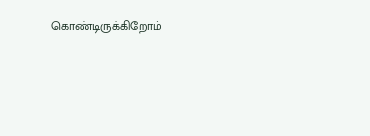கொண்டிருக்கிறோம்